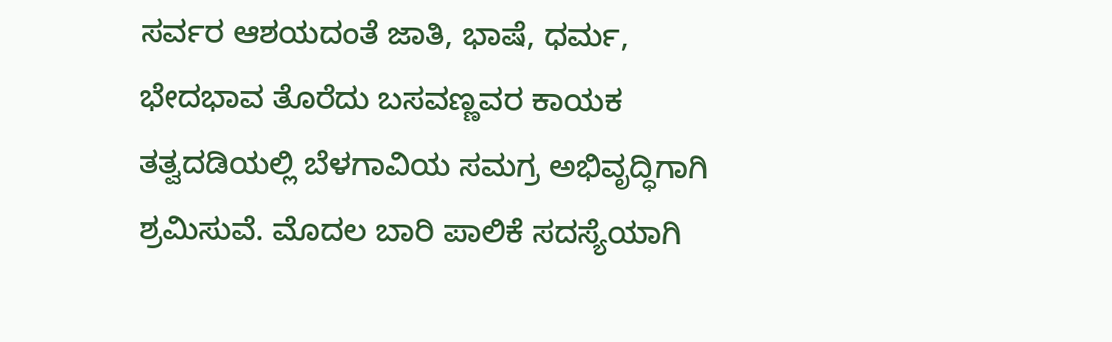ಸರ್ವರ ಆಶಯದಂತೆ ಜಾತಿ, ಭಾಷೆ, ಧರ್ಮ, ಭೇದಭಾವ ತೊರೆದು ಬಸವಣ್ಣವರ ಕಾಯಕ ತತ್ವದಡಿಯಲ್ಲಿ ಬೆಳಗಾವಿಯ ಸಮಗ್ರ ಅಭಿವೃದ್ಧಿಗಾಗಿ ಶ್ರಮಿಸುವೆ. ಮೊದಲ ಬಾರಿ ಪಾಲಿಕೆ ಸದಸ್ಯೆಯಾಗಿ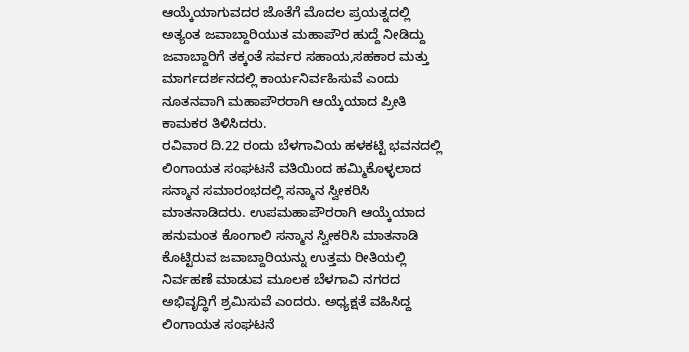ಆಯ್ಕೆಯಾಗುವದರ ಜೊತೆಗೆ ಮೊದಲ ಪ್ರಯತ್ನದಲ್ಲಿ ಅತ್ಯಂತ ಜವಾಬ್ದಾರಿಯುತ ಮಹಾಪೌರ ಹುದ್ದೆ ನೀಡಿದ್ದು ಜವಾಬ್ದಾರಿಗೆ ತಕ್ಕಂತೆ ಸರ್ವರ ಸಹಾಯ,ಸಹಕಾರ ಮತ್ತು ಮಾರ್ಗದರ್ಶನದಲ್ಲಿ ಕಾರ್ಯನಿರ್ವಹಿಸುವೆ ಎಂದು ನೂತನವಾಗಿ ಮಹಾಪೌರರಾಗಿ ಆಯ್ಕೆಯಾದ ಪ್ರೀತಿ ಕಾಮಕರ ತಿಳಿಸಿದರು.
ರವಿವಾರ ದಿ.22 ರಂದು ಬೆಳಗಾವಿಯ ಹಳಕಟ್ಟಿ ಭವನದಲ್ಲಿ ಲಿಂಗಾಯತ ಸಂಘಟನೆ ವತಿಯಿಂದ ಹಮ್ಮಿಕೊಳ್ಳಲಾದ ಸನ್ಮಾನ ಸಮಾರಂಭದಲ್ಲಿ ಸನ್ಮಾನ ಸ್ವೀಕರಿಸಿ ಮಾತನಾಡಿದರು. ಉಪಮಹಾಪೌರರಾಗಿ ಆಯ್ಕೆಯಾದ ಹನುಮಂತ ಕೊಂಗಾಲಿ ಸನ್ಮಾನ ಸ್ವೀಕರಿಸಿ ಮಾತನಾಡಿ ಕೊಟ್ಟಿರುವ ಜವಾಬ್ದಾರಿಯನ್ನು ಉತ್ತಮ ರೀತಿಯಲ್ಲಿ ನಿರ್ವಹಣೆ ಮಾಡುವ ಮೂಲಕ ಬೆಳಗಾವಿ ನಗರದ ಅಭಿವೃದ್ಧಿಗೆ ಶ್ರಮಿಸುವೆ ಎಂದರು. ಅಧ್ಯಕ್ಷತೆ ವಹಿಸಿದ್ದ ಲಿಂಗಾಯತ ಸಂಘಟನೆ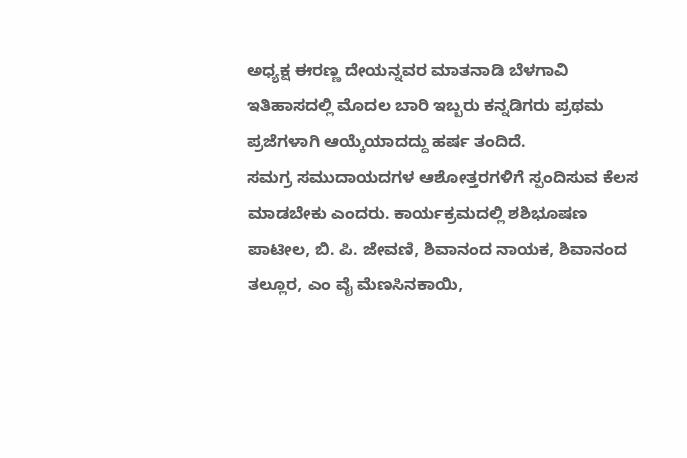ಅಧ್ಯಕ್ಷ ಈರಣ್ಣ ದೇಯನ್ನವರ ಮಾತನಾಡಿ ಬೆಳಗಾವಿ ಇತಿಹಾಸದಲ್ಲಿ ಮೊದಲ ಬಾರಿ ಇಬ್ಬರು ಕನ್ನಡಿಗರು ಪ್ರಥಮ ಪ್ರಜೆಗಳಾಗಿ ಆಯ್ಕೆಯಾದದ್ದು ಹರ್ಷ ತಂದಿದೆ.
ಸಮಗ್ರ ಸಮುದಾಯದಗಳ ಆಶೋತ್ತರಗಳಿಗೆ ಸ್ಪಂದಿಸುವ ಕೆಲಸ ಮಾಡಬೇಕು ಎಂದರು. ಕಾರ್ಯಕ್ರಮದಲ್ಲಿ ಶಶಿಭೂಷಣ ಪಾಟೀಲ, ಬಿ. ಪಿ. ಜೇವಣಿ, ಶಿವಾನಂದ ನಾಯಕ, ಶಿವಾನಂದ ತಲ್ಲೂರ, ಎಂ ವೈ ಮೆಣಸಿನಕಾಯಿ,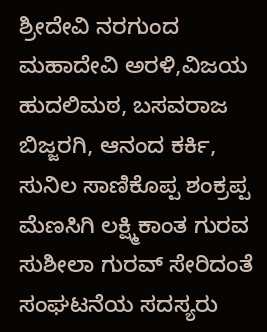ಶ್ರೀದೇವಿ ನರಗುಂದ ಮಹಾದೇವಿ ಅರಳಿ,ವಿಜಯ ಹುದಲಿಮಠ, ಬಸವರಾಜ ಬಿಜ್ಜರಗಿ, ಆನಂದ ಕರ್ಕಿ, ಸುನಿಲ ಸಾಣಿಕೊಪ್ಪ ಶಂಕ್ರಪ್ಪ ಮೆಣಸಿಗಿ ಲಕ್ಷ್ಮಿಕಾಂತ ಗುರವ ಸುಶೀಲಾ ಗುರವ್ ಸೇರಿದಂತೆ ಸಂಘಟನೆಯ ಸದಸ್ಯರು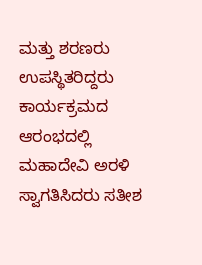ಮತ್ತು ಶರಣರು ಉಪಸ್ಥಿತರಿದ್ದರು ಕಾರ್ಯಕ್ರಮದ ಆರಂಭದಲ್ಲಿ ಮಹಾದೇವಿ ಅರಳಿ ಸ್ವಾಗತಿಸಿದರು ಸತೀಶ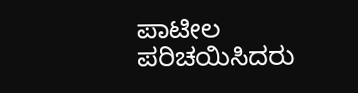ಪಾಟೀಲ ಪರಿಚಯಿಸಿದರು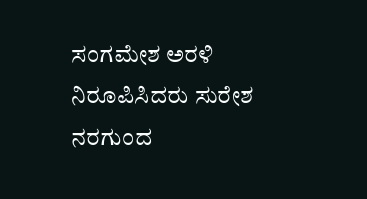ಸಂಗಮೇಶ ಅರಳಿ ನಿರೂಪಿಸಿದರು ಸುರೇಶ ನರಗುಂದ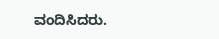ವಂದಿಸಿದರು.